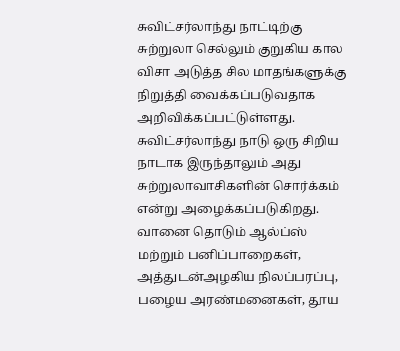சுவிட்சர்லாந்து நாட்டிற்கு சுற்றுலா செல்லும் குறுகிய கால விசா அடுத்த சில மாதங்களுக்கு நிறுத்தி வைக்கப்படுவதாக அறிவிக்கப்பட்டுள்ளது.
சுவிட்சர்லாந்து நாடு ஒரு சிறிய நாடாக இருந்தாலும் அது சுற்றுலாவாசிகளின் சொர்க்கம் என்று அழைக்கப்படுகிறது. வானை தொடும் ஆல்ப்ஸ் மற்றும் பனிப்பாறைகள், அத்துடன்அழகிய நிலப்பரப்பு, பழைய அரண்மனைகள், தூய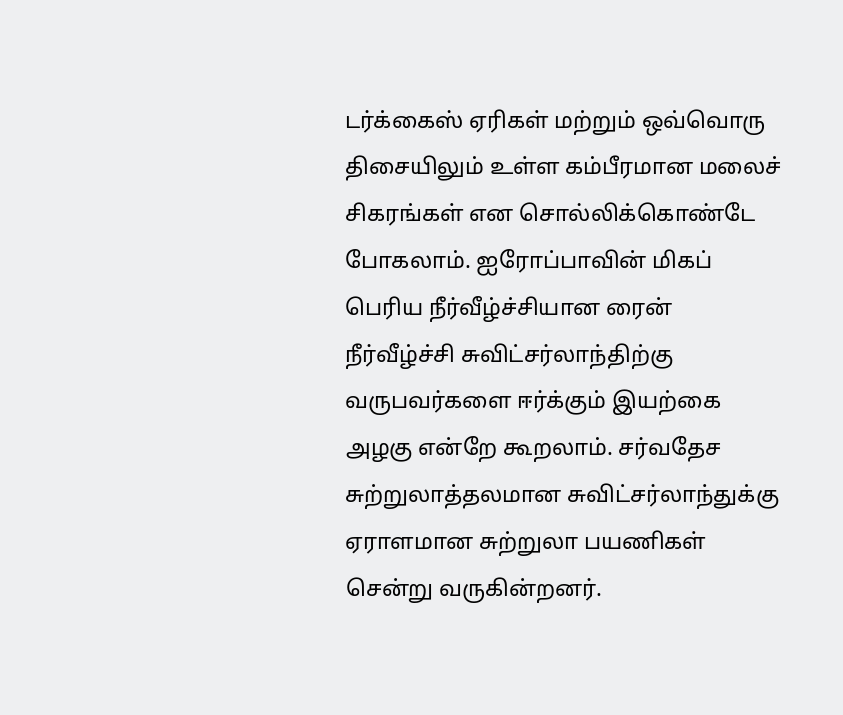டர்க்கைஸ் ஏரிகள் மற்றும் ஒவ்வொரு திசையிலும் உள்ள கம்பீரமான மலைச் சிகரங்கள் என சொல்லிக்கொண்டே போகலாம். ஐரோப்பாவின் மிகப் பெரிய நீர்வீழ்ச்சியான ரைன் நீர்வீழ்ச்சி சுவிட்சர்லாந்திற்கு வருபவர்களை ஈர்க்கும் இயற்கை அழகு என்றே கூறலாம். சர்வதேச சுற்றுலாத்தலமான சுவிட்சர்லாந்துக்கு ஏராளமான சுற்றுலா பயணிகள் சென்று வருகின்றனர்.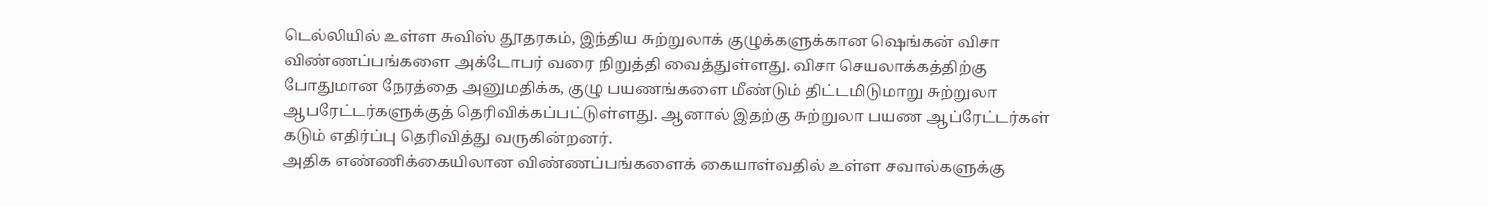டெல்லியில் உள்ள சுவிஸ் தூதரகம், இந்திய சுற்றுலாக் குழுக்களுக்கான ஷெங்கன் விசா விண்ணப்பங்களை அக்டோபர் வரை நிறுத்தி வைத்துள்ளது. விசா செயலாக்கத்திற்கு போதுமான நேரத்தை அனுமதிக்க, குழு பயணங்களை மீண்டும் திட்டமிடுமாறு சுற்றுலா ஆபரேட்டர்களுக்குத் தெரிவிக்கப்பட்டுள்ளது. ஆனால் இதற்கு சுற்றுலா பயண ஆப்ரேட்டர்கள் கடும் எதிர்ப்பு தெரிவித்து வருகின்றனர்.
அதிக எண்ணிக்கையிலான விண்ணப்பங்களைக் கையாள்வதில் உள்ள சவால்களுக்கு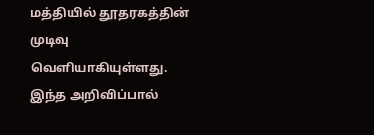மத்தியில் தூதரகத்தின் முடிவு வெளியாகியுள்ளது. இந்த அறிவிப்பால்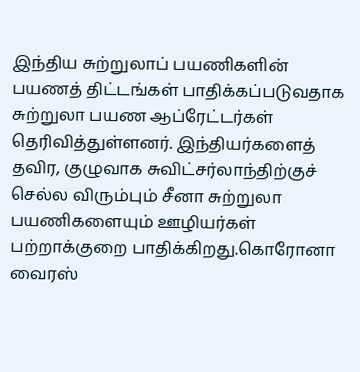இந்திய சுற்றுலாப் பயணிகளின் பயணத் திட்டங்கள் பாதிக்கப்படுவதாக சுற்றுலா பயண ஆப்ரேட்டர்கள் தெரிவித்துள்ளனர். இந்தியர்களைத் தவிர, குழுவாக சுவிட்சர்லாந்திற்குச் செல்ல விரும்பும் சீனா சுற்றுலா பயணிகளையும் ஊழியர்கள் பற்றாக்குறை பாதிக்கிறது.கொரோனா வைரஸ்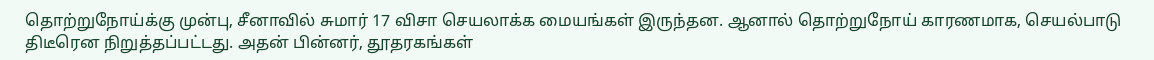தொற்றுநோய்க்கு முன்பு, சீனாவில் சுமார் 17 விசா செயலாக்க மையங்கள் இருந்தன. ஆனால் தொற்றுநோய் காரணமாக, செயல்பாடு திடீரென நிறுத்தப்பட்டது. அதன் பின்னர், தூதரகங்கள்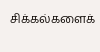சிக்கல்களைக்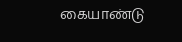கையாண்டு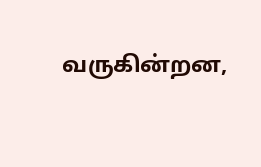வருகின்றன,